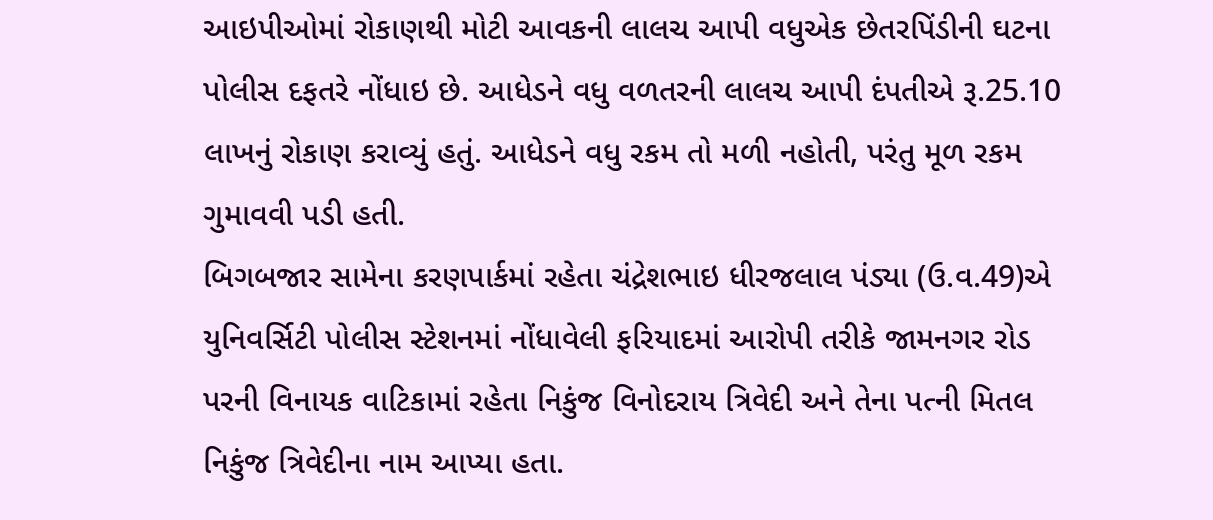આઇપીઓમાં રોકાણથી મોટી આવકની લાલચ આપી વધુએક છેતરપિંડીની ઘટના પોલીસ દફતરે નોંધાઇ છે. આધેડને વધુ વળતરની લાલચ આપી દંપતીએ રૂ.25.10 લાખનું રોકાણ કરાવ્યું હતું. આધેડને વધુ રકમ તો મળી નહોતી, પરંતુ મૂળ રકમ ગુમાવવી પડી હતી.
બિગબજાર સામેના કરણપાર્કમાં રહેતા ચંદ્રેશભાઇ ધીરજલાલ પંડ્યા (ઉ.વ.49)એ યુનિવર્સિટી પોલીસ સ્ટેશનમાં નોંધાવેલી ફરિયાદમાં આરોપી તરીકે જામનગર રોડ પરની વિનાયક વાટિકામાં રહેતા નિકુંજ વિનોદરાય ત્રિવેદી અને તેના પત્ની મિતલ નિકુંજ ત્રિવેદીના નામ આપ્યા હતા.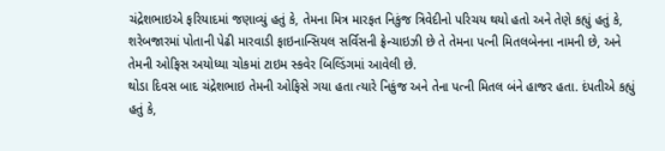ચંદ્રેશભાઇએ ફરિયાદમાં જણાવ્યું હતું કે, તેમના મિત્ર મારફત નિકુંજ ત્રિવેદીનો પરિચય થયો હતો અને તેણે કહ્યું હતું કે, શરેબજારમાં પોતાની પેઢી મારવાડી ફાઇનાન્સિયલ સર્વિસની ફ્રેન્ચાઇઝી છે તે તેમના પત્ની મિતલબેનના નામની છે, અને તેમની ઓફિસ અયોધ્યા ચોકમાં ટાઇમ સ્કવેર બિલ્ડિંગમાં આવેલી છે.
થોડા દિવસ બાદ ચંદ્રેશભાઇ તેમની ઓફિસે ગયા હતા ત્યારે નિકુંજ અને તેના પત્ની મિતલ બંને હાજર હતા. દંપતીએ કહ્યું હતું કે,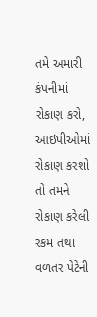તમે અમારી કંપનીમાં રોકાણ કરો, આઇપીઓમાં રોકાણ કરશો તો તમને રોકાણ કરેલી રકમ તથા વળતર પેટેની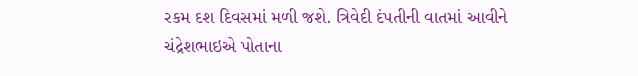રકમ દશ દિવસમાં મળી જશે. ત્રિવેદી દંપતીની વાતમાં આવીને ચંદ્રેશભાઇએ પોતાના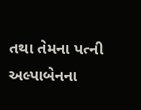તથા તેમના પત્ની અલ્પાબેનના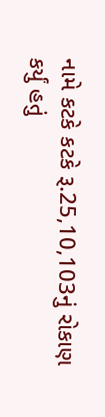નામે કટકે કટકે રૂ.25,10,103નું રોકાણ કર્યું હતું